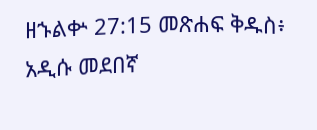ዘኁልቍ 27:15 መጽሐፍ ቅዱስ፥ አዲሱ መደበኛ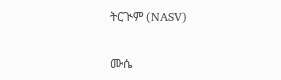ትርጒም (NASV)

ሙሴ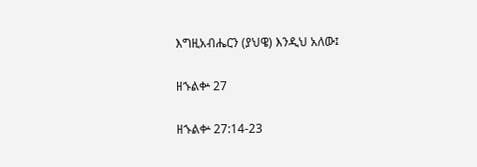እግዚአብሔርን (ያህዌ) እንዲህ አለው፤

ዘኁልቍ 27

ዘኁልቍ 27:14-23